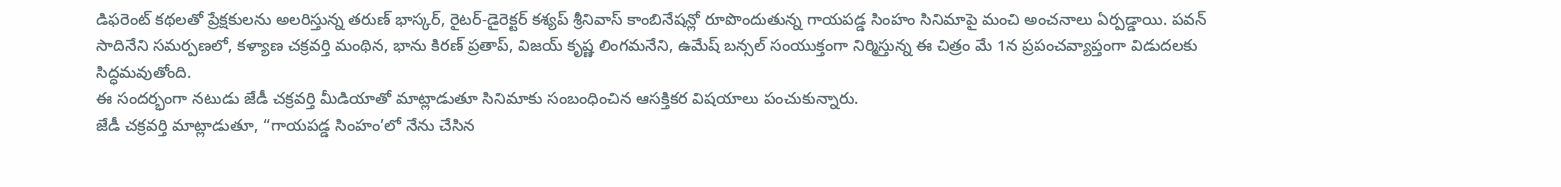డిఫరెంట్ కథలతో ప్రేక్షకులను అలరిస్తున్న తరుణ్ భాస్కర్, రైటర్-డైరెక్టర్ కశ్యప్ శ్రీనివాస్ కాంబినేషన్లో రూపొందుతున్న గాయపడ్డ సింహం సినిమాపై మంచి అంచనాలు ఏర్పడ్డాయి. పవన్ సాదినేని సమర్పణలో, కళ్యాణ చక్రవర్తి మంథిన, భాను కిరణ్ ప్రతాప్, విజయ్ కృష్ణ లింగమనేని, ఉమేష్ బన్సల్ సంయుక్తంగా నిర్మిస్తున్న ఈ చిత్రం మే 1న ప్రపంచవ్యాప్తంగా విడుదలకు సిద్ధమవుతోంది.
ఈ సందర్భంగా నటుడు జేడీ చక్రవర్తి మీడియాతో మాట్లాడుతూ సినిమాకు సంబంధించిన ఆసక్తికర విషయాలు పంచుకున్నారు.
జేడీ చక్రవర్తి మాట్లాడుతూ, “గాయపడ్డ సింహం’లో నేను చేసిన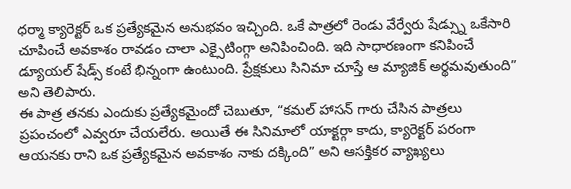ధర్మా క్యారెక్టర్ ఒక ప్రత్యేకమైన అనుభవం ఇచ్చింది. ఒకే పాత్రలో రెండు వేర్వేరు షేడ్స్ను ఒకేసారి చూపించే అవకాశం రావడం చాలా ఎక్సైటింగ్గా అనిపించింది. ఇది సాధారణంగా కనిపించే డ్యూయల్ షేడ్స్ కంటే భిన్నంగా ఉంటుంది. ప్రేక్షకులు సినిమా చూస్తే ఆ మ్యాజిక్ అర్థమవుతుంది” అని తెలిపారు.
ఈ పాత్ర తనకు ఎందుకు ప్రత్యేకమైందో చెబుతూ, “కమల్ హాసన్ గారు చేసిన పాత్రలు ప్రపంచంలో ఎవ్వరూ చేయలేరు. అయితే ఈ సినిమాలో యాక్టర్గా కాదు, క్యారెక్టర్ పరంగా ఆయనకు రాని ఒక ప్రత్యేకమైన అవకాశం నాకు దక్కింది” అని ఆసక్తికర వ్యాఖ్యలు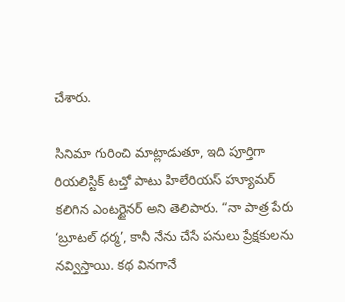చేశారు.

సినిమా గురించి మాట్లాడుతూ, ఇది పూర్తిగా రియలిస్టిక్ టచ్తో పాటు హిలేరియస్ హ్యూమర్ కలిగిన ఎంటర్టైనర్ అని తెలిపారు. “నా పాత్ర పేరు ‘బ్రూటల్ ధర్మ’, కానీ నేను చేసే పనులు ప్రేక్షకులను నవ్విస్తాయి. కథ వినగానే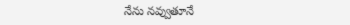నేను నవ్వుతూనే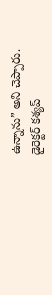ఉన్నాను” అని చెప్పారు.
డైరెక్టర్ కశ్యప్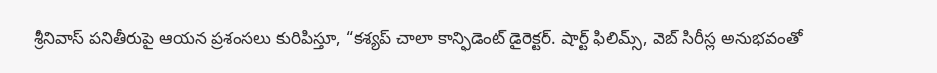శ్రీనివాస్ పనితీరుపై ఆయన ప్రశంసలు కురిపిస్తూ, “కశ్యప్ చాలా కాన్ఫిడెంట్ డైరెక్టర్. షార్ట్ ఫిలిమ్స్, వెబ్ సిరీస్ల అనుభవంతో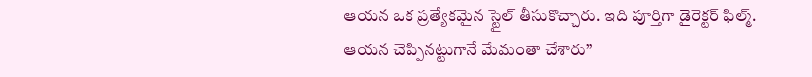ఆయన ఒక ప్రత్యేకమైన స్టైల్ తీసుకొచ్చారు. ఇది పూర్తిగా డైరెక్టర్ ఫిల్మ్. ఆయన చెప్పినట్టుగానే మేమంతా చేశారు”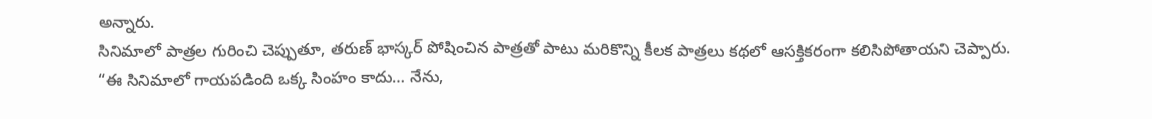అన్నారు.
సినిమాలో పాత్రల గురించి చెప్పుతూ, తరుణ్ భాస్కర్ పోషించిన పాత్రతో పాటు మరికొన్ని కీలక పాత్రలు కథలో ఆసక్తికరంగా కలిసిపోతాయని చెప్పారు. “ఈ సినిమాలో గాయపడింది ఒక్క సింహం కాదు… నేను,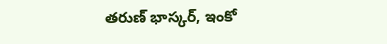తరుణ్ భాస్కర్, ఇంకో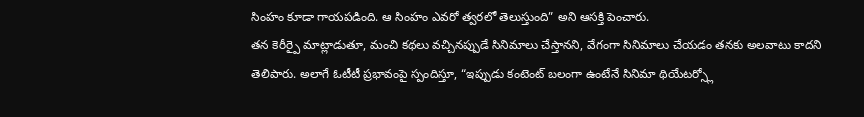సింహం కూడా గాయపడింది. ఆ సింహం ఎవరో త్వరలో తెలుస్తుంది” అని ఆసక్తి పెంచారు.
తన కెరీర్పై మాట్లాడుతూ, మంచి కథలు వచ్చినప్పుడే సినిమాలు చేస్తానని, వేగంగా సినిమాలు చేయడం తనకు అలవాటు కాదని తెలిపారు. అలాగే ఓటీటీ ప్రభావంపై స్పందిస్తూ, “ఇప్పుడు కంటెంట్ బలంగా ఉంటేనే సినిమా థియేటర్స్లో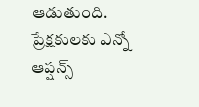ఆడుతుంది. ప్రేక్షకులకు ఎన్నో ఆప్షన్స్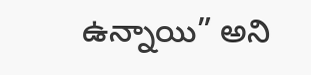ఉన్నాయి” అని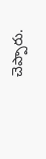చెప్పారు.